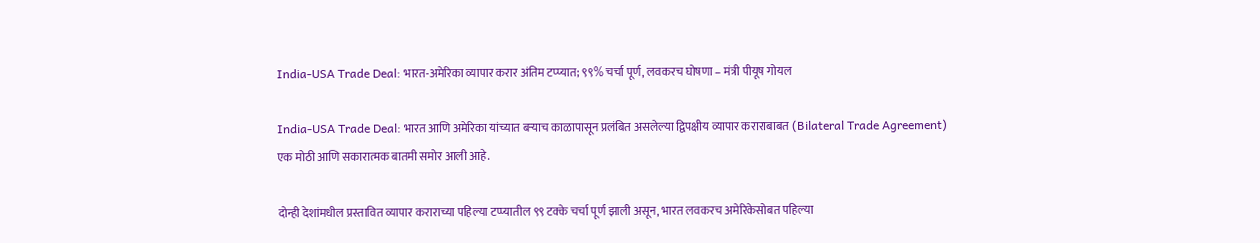India-USA Trade Deal: भारत-अमेरिका व्यापार करार अंतिम टप्प्यात; ९९% चर्चा पूर्ण, लवकरच घोषणा – मंत्री पीयूष गोयल

India-USA Trade Deal: भारत आणि अमेरिका यांच्यात बऱ्याच काळापासून प्रलंबित असलेल्या द्विपक्षीय व्यापार कराराबाबत (Bilateral Trade Agreement) एक मोठी आणि सकारात्मक बातमी समोर आली आहे.

दोन्ही देशांमधील प्रस्तावित व्यापार कराराच्या पहिल्या टप्प्यातील ९९ टक्के चर्चा पूर्ण झाली असून, भारत लवकरच अमेरिकेसोबत पहिल्या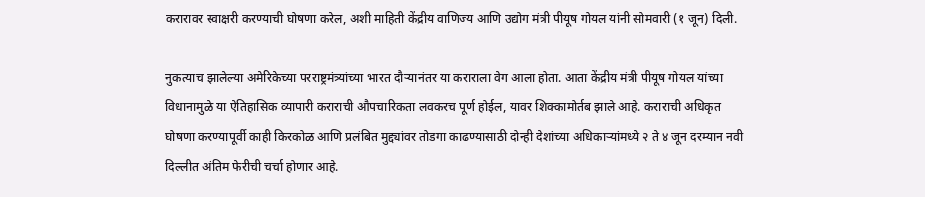करारावर स्वाक्षरी करण्याची घोषणा करेल, अशी माहिती केंद्रीय वाणिज्य आणि उद्योग मंत्री पीयूष गोयल यांनी सोमवारी (१ जून) दिली.

नुकत्याच झालेल्या अमेरिकेच्या परराष्ट्रमंत्र्यांच्या भारत दौऱ्यानंतर या कराराला वेग आला होता. आता केंद्रीय मंत्री पीयूष गोयल यांच्या विधानामुळे या ऐतिहासिक व्यापारी कराराची औपचारिकता लवकरच पूर्ण होईल, यावर शिक्कामोर्तब झाले आहे. कराराची अधिकृत घोषणा करण्यापूर्वी काही किरकोळ आणि प्रलंबित मुद्द्यांवर तोडगा काढण्यासाठी दोन्ही देशांच्या अधिकाऱ्यांमध्ये २ ते ४ जून दरम्यान नवी दिल्लीत अंतिम फेरीची चर्चा होणार आहे.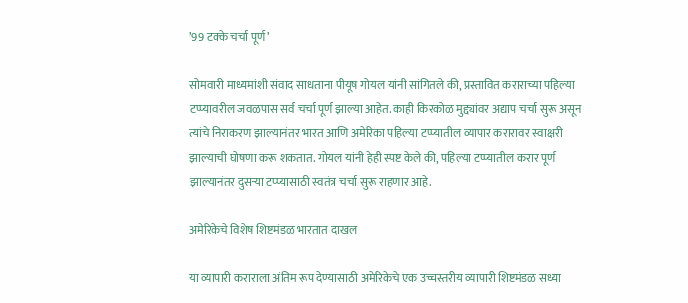’99 टक्के चर्चा पूर्ण’

सोमवारी माध्यमांशी संवाद साधताना पीयूष गोयल यांनी सांगितले की, प्रस्तावित कराराच्या पहिल्या टप्प्यावरील जवळपास सर्व चर्चा पूर्ण झाल्या आहेत. काही किरकोळ मुद्द्यांवर अद्याप चर्चा सुरू असून त्यांचे निराकरण झाल्यानंतर भारत आणि अमेरिका पहिल्या टप्प्यातील व्यापार करारावर स्वाक्षरी झाल्याची घोषणा करू शकतात. गोयल यांनी हेही स्पष्ट केले की, पहिल्या टप्प्यातील करार पूर्ण झाल्यानंतर दुसऱ्या टप्प्यासाठी स्वतंत्र चर्चा सुरू राहणार आहे.

अमेरिकेचे विशेष शिष्टमंडळ भारतात दाखल

या व्यापारी कराराला अंतिम रूप देण्यासाठी अमेरिकेचे एक उच्चस्तरीय व्यापारी शिष्टमंडळ सध्या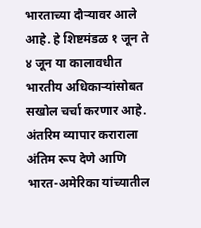भारताच्या दौऱ्यावर आले आहे. हे शिष्टमंडळ १ जून ते ४ जून या कालावधीत भारतीय अधिकाऱ्यांसोबत सखोल चर्चा करणार आहे. अंतरिम व्यापार कराराला अंतिम रूप देणे आणि भारत-अमेरिका यांच्यातील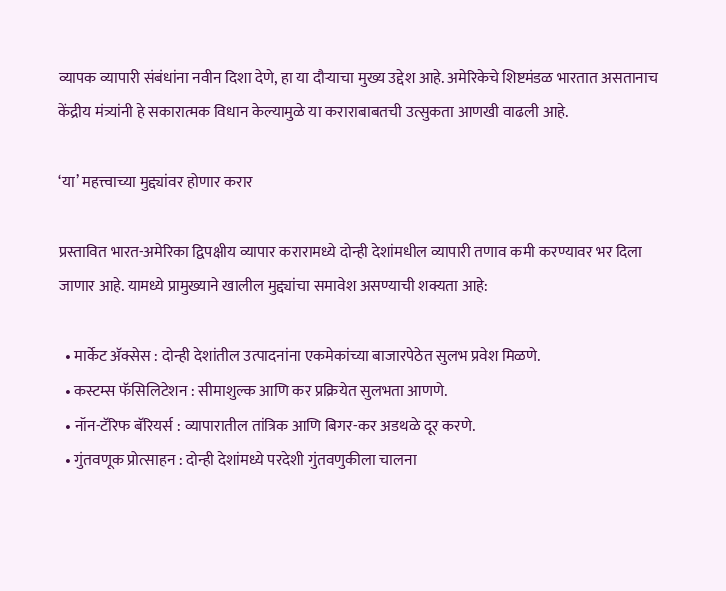व्यापक व्यापारी संबंधांना नवीन दिशा देणे, हा या दौऱ्याचा मुख्य उद्देश आहे. अमेरिकेचे शिष्टमंडळ भारतात असतानाच केंद्रीय मंत्र्यांनी हे सकारात्मक विधान केल्यामुळे या कराराबाबतची उत्सुकता आणखी वाढली आहे.

‘या’ महत्त्वाच्या मुद्द्यांवर होणार करार

प्रस्तावित भारत-अमेरिका द्विपक्षीय व्यापार करारामध्ये दोन्ही देशांमधील व्यापारी तणाव कमी करण्यावर भर दिला जाणार आहे. यामध्ये प्रामुख्याने खालील मुद्द्यांचा समावेश असण्याची शक्यता आहे:

  • मार्केट अ‍ॅक्सेस : दोन्ही देशांतील उत्पादनांना एकमेकांच्या बाजारपेठेत सुलभ प्रवेश मिळणे.
  • कस्टम्स फॅसिलिटेशन : सीमाशुल्क आणि कर प्रक्रियेत सुलभता आणणे.
  • नॉन-टॅरिफ बॅरियर्स : व्यापारातील तांत्रिक आणि बिगर-कर अडथळे दूर करणे.
  • गुंतवणूक प्रोत्साहन : दोन्ही देशांमध्ये परदेशी गुंतवणुकीला चालना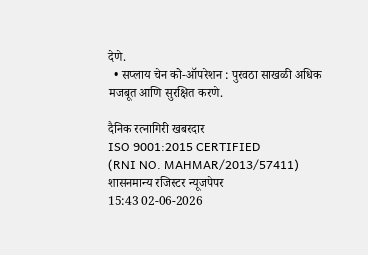देणे.
  • सप्लाय चेन को-ऑपरेशन : पुरवठा साखळी अधिक मजबूत आणि सुरक्षित करणे.

दैनिक रत्नागिरी खबरदार
ISO 9001:2015 CERTIFIED
(RNI NO. MAHMAR/2013/57411)
शासनमान्य रजिस्टर न्यूजपेपर
15:43 02-06-2026